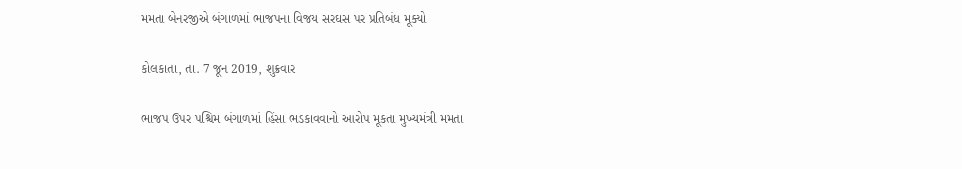મમતા બેનરજીએ બંગાળમાં ભાજપના વિજય સરઘસ પર પ્રતિબંધ મૂક્યો

કોલકાતા, તા. 7 જૂન 2019, શુક્રવાર

ભાજપ ઉપર પશ્ચિમ બંગાળમાં હિંસા ભડકાવવાનો આરોપ મૂકતા મુખ્યમંત્રી મમતા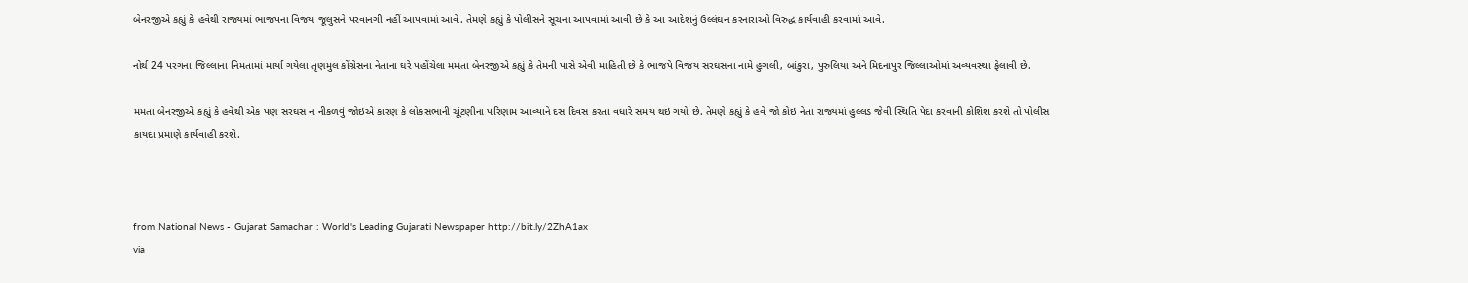બેનરજીએ કહ્યું કે હવેથી રાજ્યમાં ભાજપના વિજય જૂલુસને પરવાનગી નહીં આપવામાં આવે. તેમણે કહ્યું કે પોલીસને સૂચના આપવામાં આવી છે કે આ આદેશનું ઉલ્લંઘન કરનારાઓ વિરુદ્ધ કાર્યવાહી કરવામાં આવે.

નોર્થ 24 પરગના જિલ્લાના નિમતામાં માર્યા ગયેલા તૃણમુલ કોંગ્રેસના નેતાના ઘરે પહોંચેલા મમતા બેનરજીએ કહ્યું કે તેમની પાસે એવી માહિતી છે કે ભાજપે વિજય સરઘસના નામે હુગલી, બાંકુરા, પુરુલિયા અને મિદનાપુર જિલ્લાઓમાં અવ્યવસ્થા ફેલાવી છે.

મમતા બેનરજીએ કહ્યું કે હવેથી એક પણ સરઘસ ન નીકળવું જોઇએ કારણ કે લોકસભાની ચૂંટણીના પરિણામ આવ્યાને દસ દિવસ કરતા વધારે સમય થઇ ગયો છે. તેમણે કહ્યું કે હવે જો કોઇ નેતા રાજ્યમાં હુલ્લડ જેવી સ્થિતિ પેદા કરવાની કોશિશ કરશે તો પોલીસ કાયદા પ્રમાણે કાર્યવાહી કરશે.



from National News - Gujarat Samachar : World's Leading Gujarati Newspaper http://bit.ly/2ZhA1ax
via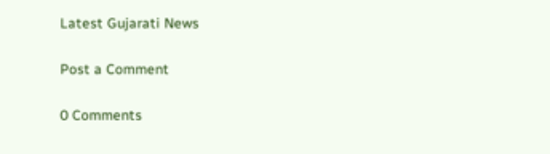Latest Gujarati News

Post a Comment

0 Comments